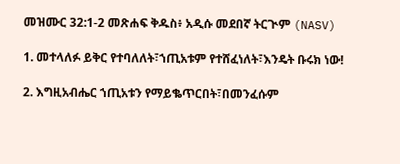መዝሙር 32:1-2 መጽሐፍ ቅዱስ፥ አዲሱ መደበኛ ትርጒም (NASV)

1. መተላለፉ ይቅር የተባለለት፣ኀጢአቱም የተሸፈነለት፣እንዴት ቡሩክ ነው!

2. እግዚአብሔር ኀጢአቱን የማይቈጥርበት፣በመንፈሱም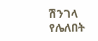ሽንገላ የሌለበት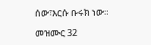ሰው፣እርሱ ቡሩክ ነው።

መዝሙር 32